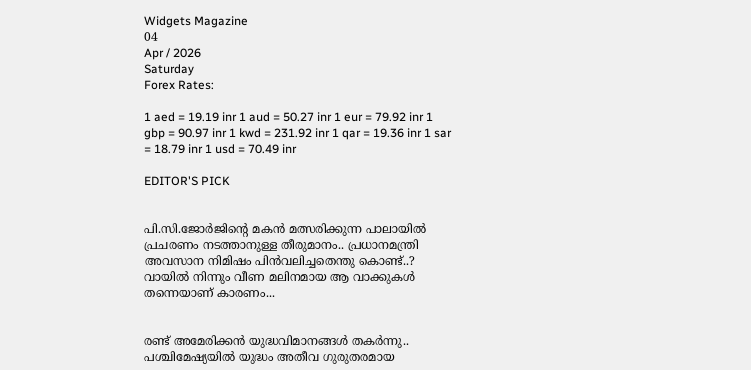Widgets Magazine
04
Apr / 2026
Saturday
Forex Rates:

1 aed = 19.19 inr 1 aud = 50.27 inr 1 eur = 79.92 inr 1 gbp = 90.97 inr 1 kwd = 231.92 inr 1 qar = 19.36 inr 1 sar = 18.79 inr 1 usd = 70.49 inr

EDITOR'S PICK


പി.സി.ജോർജിന്റെ മകൻ മത്സരിക്കുന്ന പാലായിൽ പ്രചരണം നടത്താനുള്ള തീരുമാനം.. പ്രധാനമന്ത്രി അവസാന നിമിഷം പിൻവലിച്ചതെന്തു കൊണ്ട്..? വായിൽ നിന്നും വീണ മലിനമായ ആ വാക്കുകൾ തന്നെയാണ് കാരണം...


രണ്ട് അമേരിക്കന്‍ യുദ്ധവിമാനങ്ങള്‍ തകര്‍ന്നു.. പശ്ചിമേഷ്യയില്‍ യുദ്ധം അതീവ ഗുരുതരമായ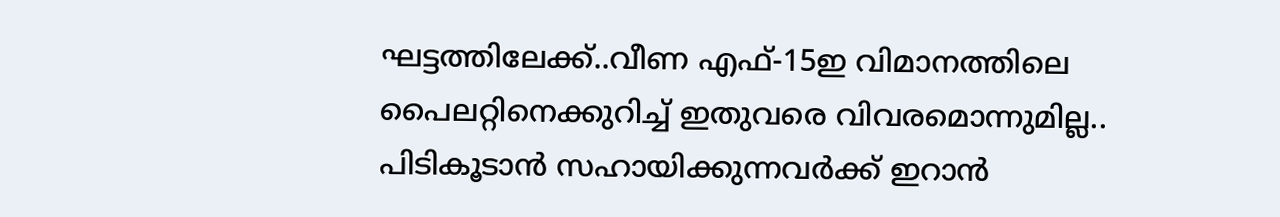ഘട്ടത്തിലേക്ക്..വീണ എഫ്-15ഇ വിമാനത്തിലെ പൈലറ്റിനെക്കുറിച്ച് ഇതുവരെ വിവരമൊന്നുമില്ല.. പിടികൂടാന്‍ സഹായിക്കുന്നവര്‍ക്ക് ഇറാന്‍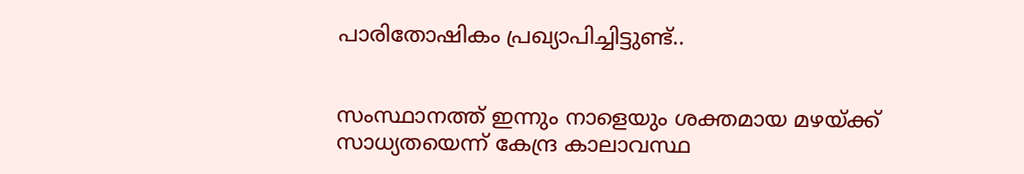പാരിതോഷികം പ്രഖ്യാപിച്ചിട്ടുണ്ട്..


സംസ്ഥാനത്ത് ഇന്നും നാളെയും ശക്തമായ മഴയ്ക്ക് സാധ്യതയെന്ന് കേന്ദ്ര കാലാവസ്ഥ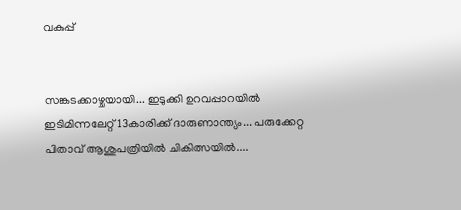വകുപ്പ്


സങ്കടക്കാഴ്ചയായി... ഇടുക്കി ഉറവപ്പാറയിൽ ഇടിമിന്നലേറ്റ് 13കാരിക്ക് ദാരുണാന്ത്യം... പരുക്കേറ്റ പിതാവ് ആശുപത്രിയിൽ ചികിത്സയിൽ....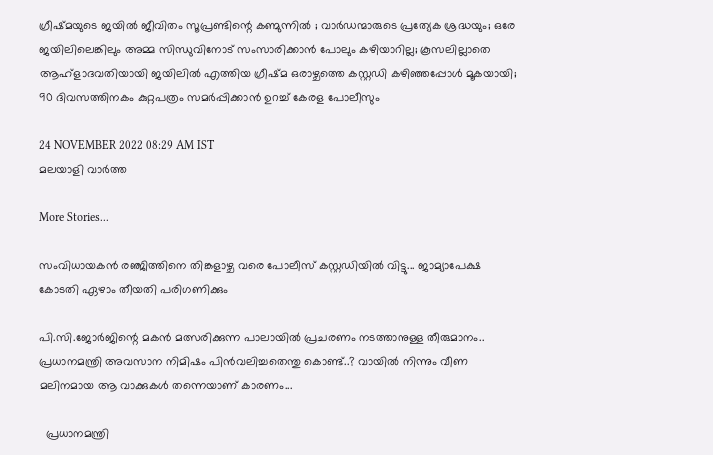ഗ്രീഷ്മയുടെ ജയിൽ ജീവിതം സൂപ്രണ്ടിന്റെ കണ്മുന്നിൽ ; വാർഡന്മാരുടെ പ്രത്യേക ശ്രദ്ധയും; ഒരേ ജയിലിലെങ്കിലും അമ്മ സിന്ധുവിനോട് സംസാരിക്കാൻ പോലും കഴിയാറില്ല; കൂസലില്ലാതെ ആഹ്ളാദവതിയായി ജയിലിൽ എത്തിയ ഗ്രീഷ്മ ഒരാഴ്ചത്തെ കസ്റ്റഡി കഴിഞ്ഞപ്പോൾ മൂകയായി; 90 ദിവസത്തിനകം കുറ്റപത്രം സമർപ്പിക്കാൻ ഉറച്ച് കേരള പോലീസും

24 NOVEMBER 2022 08:29 AM IST
മലയാളി വാര്‍ത്ത

More Stories...

സംവിധായകൻ രഞ്ജിത്തിനെ തിങ്കളാഴ്ച വരെ പോലീസ് കസ്റ്റഡിയിൽ വിട്ടു... ജാമ്യാപേക്ഷ കോടതി ഏഴാം തീയതി പരിഗണിക്കും

പി.സി.ജോർജിന്റെ മകൻ മത്സരിക്കുന്ന പാലായിൽ പ്രചരണം നടത്താനുള്ള തീരുമാനം.. പ്രധാനമന്ത്രി അവസാന നിമിഷം പിൻവലിച്ചതെന്തു കൊണ്ട്..? വായിൽ നിന്നും വീണ മലിനമായ ആ വാക്കുകൾ തന്നെയാണ് കാരണം...

  പ്രധാനമന്ത്രി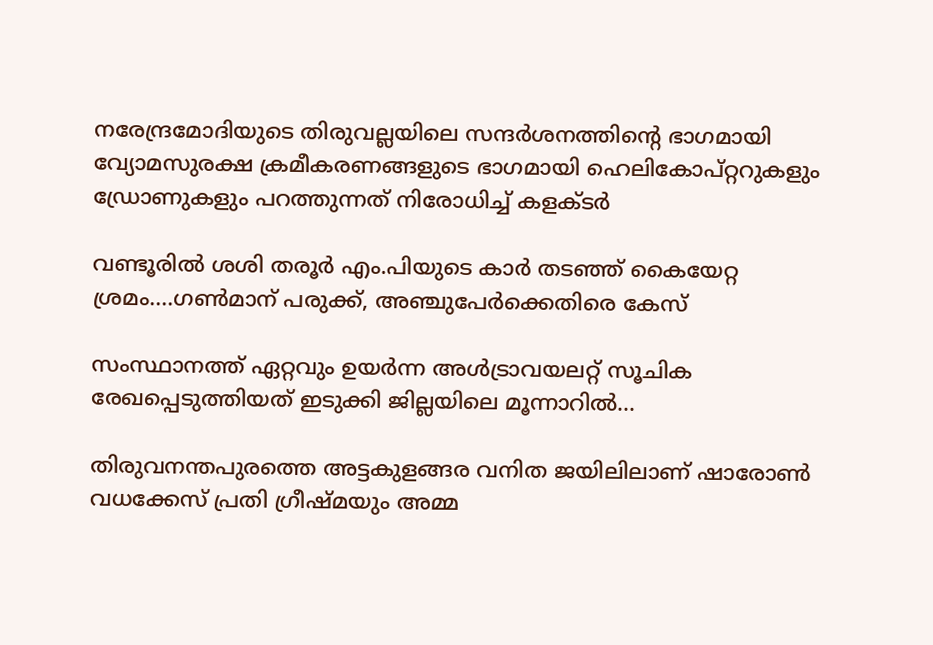നരേന്ദ്രമോദിയുടെ തിരുവല്ലയിലെ സന്ദർശനത്തിന്റെ ഭാഗമായി വ്യോമസുരക്ഷ ക്രമീകരണങ്ങളുടെ ഭാഗമായി ഹെലികോപ്റ്ററുകളും ഡ്രോണുകളും പറത്തുന്നത് നിരോധിച്ച് കളക്ടർ

വണ്ടൂരിൽ ശശി തരൂർ എം.പിയുടെ കാർ തടഞ്ഞ് കൈയേറ്റ ശ്രമം....ഗൺമാന് പരുക്ക്, അഞ്ചുപേർക്കെതിരെ കേസ്

സംസ്ഥാനത്ത് ഏറ്റവും ഉയർന്ന അൾട്രാവയലറ്റ് സൂചിക രേഖപ്പെടുത്തിയത് ഇടുക്കി ജില്ലയിലെ മൂന്നാറിൽ...

തിരുവനന്തപുരത്തെ അട്ടകുളങ്ങര വനിത ജയിലിലാണ് ഷാരോൺ വധക്കേസ് പ്രതി ഗ്രീഷ്മയും അമ്മ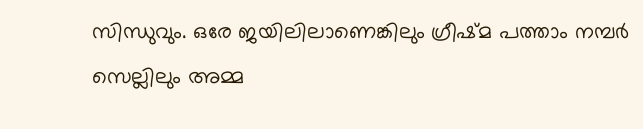സിന്ധുവും. ഒരേ ജയിലിലാണെങ്കിലും ഗ്രീഷ്മ പത്താം നമ്പർ സെല്ലിലും അമ്മ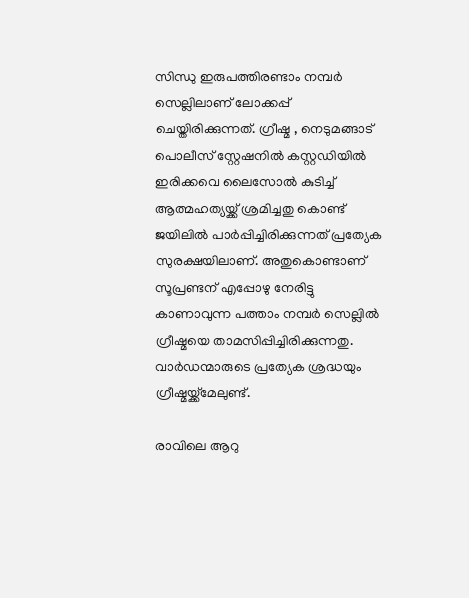സിന്ധു ഇരുപത്തിരണ്ടാം നമ്പർ സെല്ലിലാണ് ലോക്കപ്പ് ചെയ്തിരിക്കുന്നത്. ഗ്രീഷ്മ , നെടുമങ്ങാട് പൊലീസ് സ്റ്റേഷനിൽ കസ്റ്റഡിയിൽ ഇരിക്കവെ ലൈസോൽ കുടിച്ച് ആത്മഹത്യയ്ക്ക് ശ്രമിച്ചതു കൊണ്ട് ജയിലിൽ പാർപ്പിച്ചിരിക്കുന്നത് പ്രത്യേക സുരക്ഷയിലാണ്. അതുകൊണ്ടാണ് സൂപ്രണ്ടന് എപ്പോഴു നേരിട്ടു കാണാവുന്ന പത്താം നമ്പർ സെല്ലിൽ ഗ്രീഷ്മയെ താമസിപ്പിച്ചിരിക്കുന്നതു. വാർഡന്മാരുടെ പ്രത്യേക ശ്രദ്ധയും ഗ്രീഷ്മയ്ക്ക്‌മേലുണ്ട്.

രാവിലെ ആറു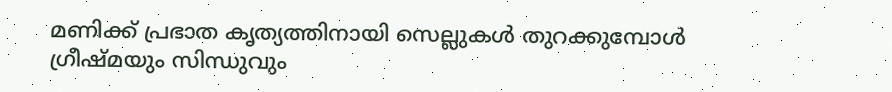മണിക്ക് പ്രഭാത കൃത്യത്തിനായി സെല്ലുകൾ തുറക്കുമ്പോൾ ഗ്രീഷ്മയും സിന്ധുവും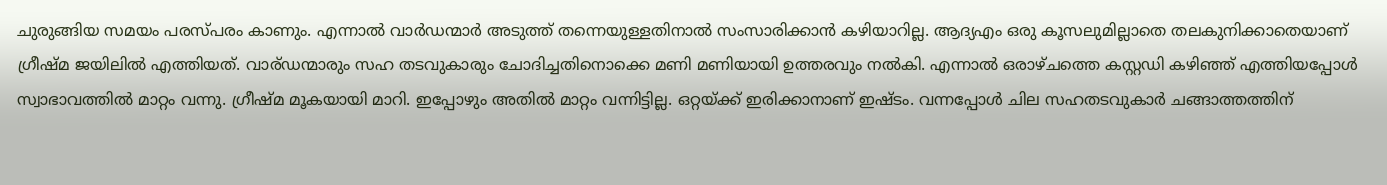ചുരുങ്ങിയ സമയം പരസ്പരം കാണും. എന്നാൽ വാർഡന്മാർ അടുത്ത് തന്നെയുള്ളതിനാൽ സംസാരിക്കാൻ കഴിയാറില്ല. ആദ്യഎം ഒരു കൂസലുമില്ലാതെ തലകുനിക്കാതെയാണ് ഗ്രീഷ്മ ജയിലിൽ എത്തിയത്. വാര്ഡന്മാരും സഹ തടവുകാരും ചോദിച്ചതിനൊക്കെ മണി മണിയായി ഉത്തരവും നൽകി. എന്നാൽ ഒരാഴ്ചത്തെ കസ്റ്റഡി കഴിഞ്ഞ് എത്തിയപ്പോൾ സ്വാഭാവത്തിൽ മാറ്റം വന്നു. ഗ്രീഷ്മ മൂകയായി മാറി. ഇപ്പോഴും അതിൽ മാറ്റം വന്നിട്ടില്ല. ഒറ്റയ്ക്ക് ഇരിക്കാനാണ് ഇഷ്ടം. വന്നപ്പോൾ ചില സഹതടവുകാർ ചങ്ങാത്തത്തിന്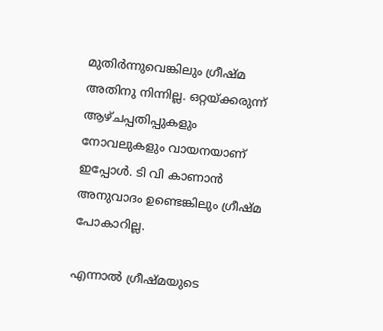മുതിർന്നുവെങ്കിലും ഗ്രീഷ്മ അതിനു നിന്നില്ല. ഒറ്റയ്ക്കരുന്ന് ആഴ്ചപ്പതിപ്പുകളും നോവലുകളും വായനയാണ് ഇപ്പോൾ. ടി വി കാണാൻ അനുവാദം ഉണ്ടെങ്കിലും ഗ്രീഷ്മ പോകാറില്ല.

എന്നാൽ ഗ്രീഷ്മയുടെ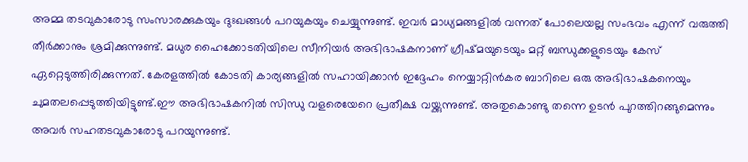അമ്മ തടവുകാരോടു സംസാരക്കുകയും ദുഃഖങ്ങൾ പറയുകയും ചെയ്യുന്നുണ്ട്. ഇവർ മാധ്യമങ്ങളിൽ വന്നത് പോലെയല്ല സംഭവം എന്ന് വരുത്തി തീർക്കാനും ശ്രമിക്കുന്നുണ്ട്. മധുര ഹൈക്കോടതിയിലെ സീനിയർ അഭിഭാഷകനാണ് ഗ്രീഷ്മയുടെയും മറ്റ് ബന്ധുക്കളുടെയും കേസ് ഏറ്റെടുത്തിരിക്കുന്നത്. കേരളത്തിൽ കോടതി കാര്യങ്ങളിൽ സഹായിക്കാൻ ഇദ്ദേഹം നെയ്യാറ്റിൻകര ബാറിലെ ഒരു അഭിഭാഷകനെയും ചുമതലപ്പെടുത്തിയിട്ടുണ്ട്.ഈ അഭിഭാഷകനിൽ സിന്ധു വളരെയേറെ പ്രതീക്ഷ വയ്ക്കുന്നുണ്ട്. അതുകൊണ്ടു തന്നെ ഉടൻ പുറത്തിറങ്ങുമെന്നും അവർ സഹതടവുകാരോടു പറയുന്നുണ്ട്.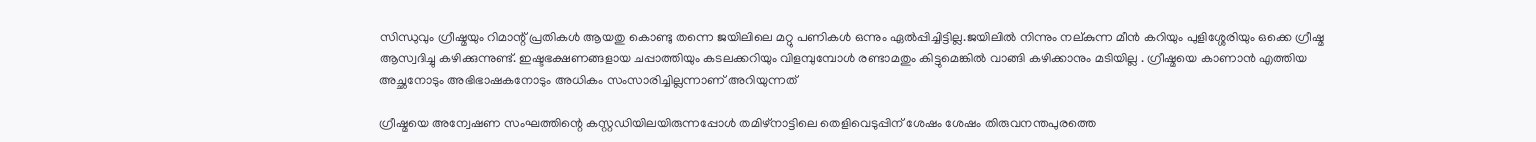സിന്ധുവും ഗ്രീഷ്മയും റിമാന്റ് പ്രതികൾ ആയതു കൊണ്ടു തന്നെ ജയിലിലെ മറ്റു പണികൾ ഒന്നും ഏൽപ്പിച്ചിട്ടില്ല.ജയിലിൽ നിന്നും നല്കുന്ന മീൻ കറിയും പുളിശ്ശേരിയും ഒക്കെ ഗ്രീഷ്മ ആസ്വദിച്ചു കഴിക്കുന്നുണ്ട്. ഇഷ്ടഭക്ഷണങ്ങളായ ചപ്പാത്തിയും കടലക്കറിയും വിളമ്പുമ്പോൾ രണ്ടാമതും കിട്ടുമെങ്കിൽ വാങ്ങി കഴിക്കാനും മടിയില്ല . ഗ്രീഷ്മയെ കാണാൻ എത്തിയ അച്ഛനോടും അഭിഭാഷകനോടും അധികം സംസാരിച്ചില്ലന്നാണ് അറിയുന്നത്

ഗ്രീഷ്മയെ അന്വേഷണ സംഘത്തിന്റെ കസ്റ്റഡിയിലയിരുന്നപ്പോൾ തമിഴ്‌നാട്ടിലെ തെളിവെടുപ്പിന് ശേഷം ശേഷം തിരുവനന്തപുരത്തെ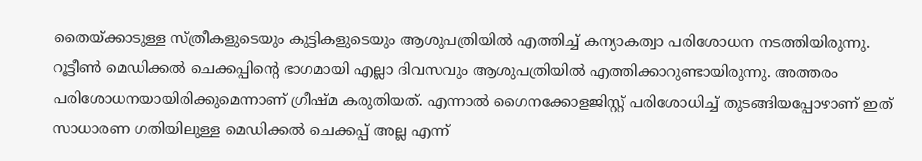തൈയ്ക്കാടുള്ള സ്ത്രീകളുടെയും കുട്ടികളുടെയും ആശുപത്രിയിൽ എത്തിച്ച് കന്യാകത്വാ പരിശോധന നടത്തിയിരുന്നു. റൂട്ടീൺ മെഡിക്കൽ ചെക്കപ്പിന്റെ ഭാഗമായി എല്ലാ ദിവസവും ആശുപത്രിയിൽ എത്തിക്കാറുണ്ടായിരുന്നു. അത്തരം പരിശോധനയായിരിക്കുമെന്നാണ് ഗ്രീഷ്മ കരുതിയത്. എന്നാൽ ഗൈനക്കോളജിസ്റ്റ് പരിശോധിച്ച് തുടങ്ങിയപ്പോഴാണ് ഇത് സാധാരണ ഗതിയിലുള്ള മെഡിക്കൽ ചെക്കപ്പ് അല്ല എന്ന്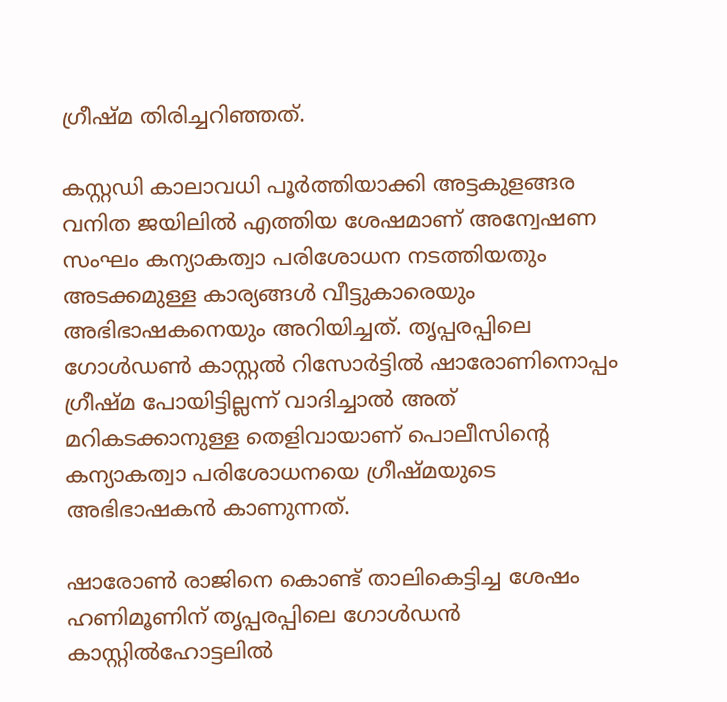ഗ്രീഷ്മ തിരിച്ചറിഞ്ഞത്.

കസ്റ്റഡി കാലാവധി പൂർത്തിയാക്കി അട്ടകുളങ്ങര വനിത ജയിലിൽ എത്തിയ ശേഷമാണ് അന്വേഷണ സംഘം കന്യാകത്വാ പരിശോധന നടത്തിയതും അടക്കമുള്ള കാര്യങ്ങൾ വീട്ടുകാരെയും അഭിഭാഷകനെയും അറിയിച്ചത്. തൃപ്പരപ്പിലെ ഗോൾഡൺ കാസ്റ്റൽ റിസോർട്ടിൽ ഷാരോണിനൊപ്പം ഗ്രീഷ്മ പോയിട്ടില്ലന്ന് വാദിച്ചാൽ അത് മറികടക്കാനുള്ള തെളിവായാണ് പൊലീസിന്റെ കന്യാകത്വാ പരിശോധനയെ ഗ്രീഷ്മയുടെ അഭിഭാഷകൻ കാണുന്നത്.

ഷാരോൺ രാജിനെ കൊണ്ട് താലികെട്ടിച്ച ശേഷം ഹണിമൂണിന് തൃപ്പരപ്പിലെ ഗോൾഡൻ കാസ്റ്റിൽഹോട്ടലിൽ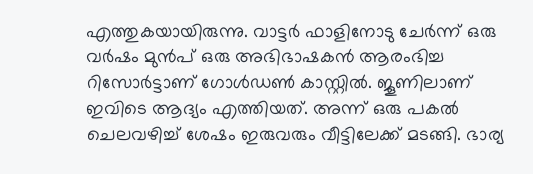എത്തുകയായിരുന്നു. വാട്ടർ ഫാളിനോടു ചേർന്ന് ഒരു വർഷം മുൻപ് ഒരു അഭിഭാഷകൻ ആരംഭിച്ച റിസോർട്ടാണ് ഗോൾഡൺ കാസ്റ്റിൽ. ജൂണിലാണ് ഇവിടെ ആദ്യം എത്തിയത്. അന്ന് ഒരു പകൽ ചെലവഴിച്ച് ശേഷം ഇരുവരും വീട്ടിലേക്ക് മടങ്ങി. ഭാര്യ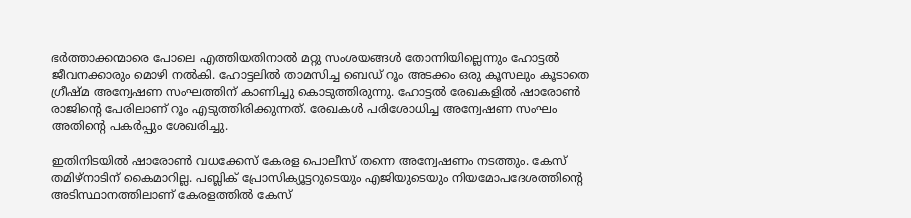ഭർത്താക്കന്മാരെ പോലെ എത്തിയതിനാൽ മറ്റു സംശയങ്ങൾ തോന്നിയില്ലെന്നും ഹോട്ടൽ ജീവനക്കാരും മൊഴി നൽകി. ഹോട്ടലിൽ താമസിച്ച ബെഡ് റൂം അടക്കം ഒരു കൂസലും കൂടാതെ ഗ്രീഷ്മ അന്വേഷണ സംഘത്തിന് കാണിച്ചു കൊടുത്തിരുന്നു. ഹോട്ടൽ രേഖകളിൽ ഷാരോൺ രാജിന്റെ പേരിലാണ് റൂം എടുത്തിരിക്കുന്നത്. രേഖകൾ പരിശോധിച്ച അന്വേഷണ സംഘം അതിന്റെ പകർപ്പും ശേഖരിച്ചു.

ഇതിനിടയിൽ ഷാരോൺ വധക്കേസ് കേരള പൊലീസ് തന്നെ അന്വേഷണം നടത്തും. കേസ് തമിഴ്നാടിന് കൈമാറില്ല. പബ്ലിക് പ്രോസിക്യൂട്ടറുടെയും എജിയുടെയും നിയമോപദേശത്തിന്‍റെ അടിസ്ഥാനത്തിലാണ് കേരളത്തിൽ കേസ്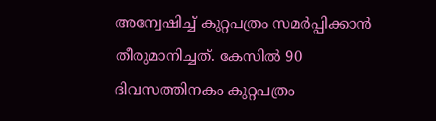അന്വേഷിച്ച് കുറ്റപത്രം സമർപ്പിക്കാൻ തീരുമാനിച്ചത്. കേസിൽ 90 ദിവസത്തിനകം കുറ്റപത്രം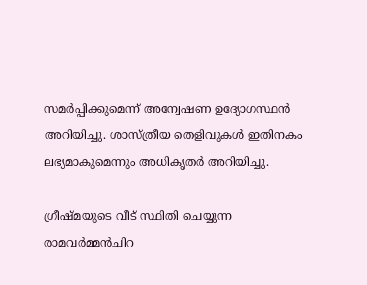സമർപ്പിക്കുമെന്ന് അന്വേഷണ ഉദ്യോഗസ്ഥൻ അറിയിച്ചു. ശാസ്ത്രീയ തെളിവുകൾ ഇതിനകം ലഭ്യമാകുമെന്നും അധികൃതർ അറിയിച്ചു.

ഗ്രീഷ്മയുടെ വീട് സ്ഥിതി ചെയ്യുന്ന രാമവർമ്മൻചിറ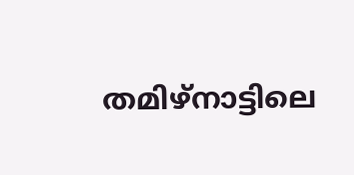തമിഴ്നാട്ടിലെ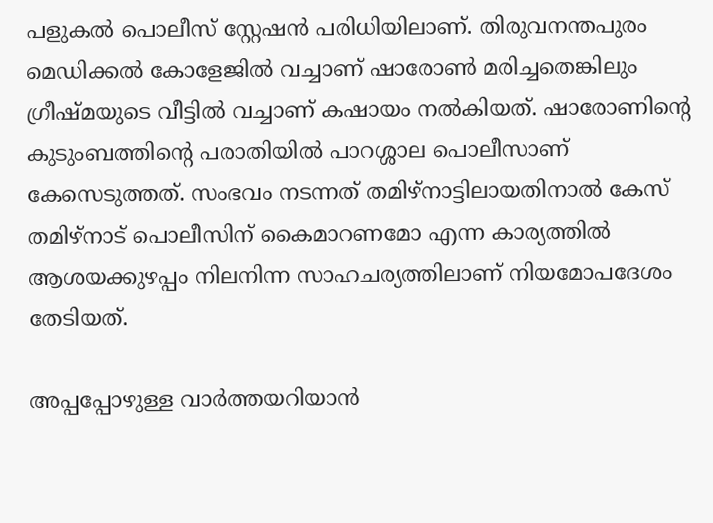പളുകൽ പൊലീസ് സ്റ്റേഷൻ പരിധിയിലാണ്. തിരുവനന്തപുരം മെഡിക്കൽ കോളേജിൽ വച്ചാണ് ഷാരോൺ മരിച്ചതെങ്കിലും ഗ്രീഷ്മയുടെ വീട്ടിൽ വച്ചാണ് കഷായം നൽകിയത്. ഷാരോണിന്‍റെ കുടുംബത്തിന്‍റെ പരാതിയിൽ പാറശ്ശാല പൊലീസാണ് കേസെടുത്തത്. സംഭവം നടന്നത് തമിഴ്നാട്ടിലായതിനാൽ കേസ് തമിഴ്നാട് പൊലീസിന് കൈമാറണമോ എന്ന കാര്യത്തിൽ ആശയക്കുഴപ്പം നിലനിന്ന സാഹചര്യത്തിലാണ് നിയമോപദേശം തേടിയത്.

അപ്പപ്പോഴുള്ള വാര്‍ത്തയറിയാന്‍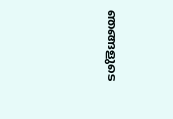ഞങ്ങളുടെ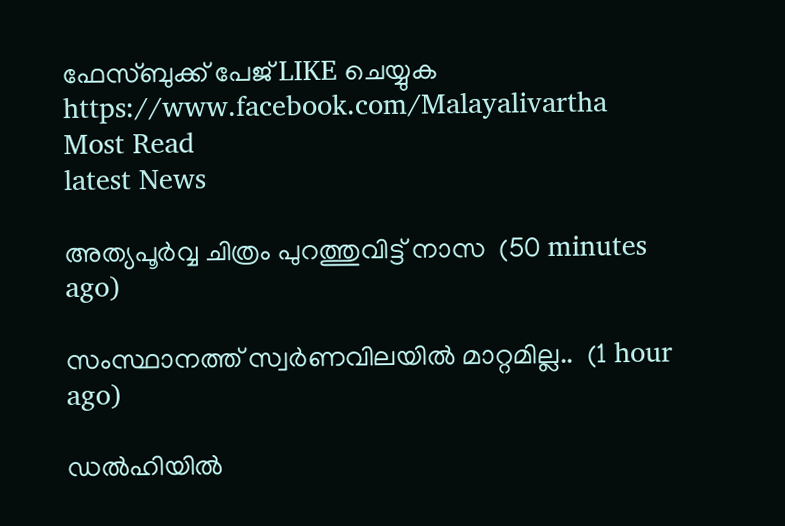ഫേസ്‌ബുക്ക്‌ പേജ് LIKE ചെയ്യുക
https://www.facebook.com/Malayalivartha
Most Read
latest News

അത്യപൂർവ്വ ചിത്രം പുറത്തുവിട്ട് നാസ  (50 minutes ago)

സംസ്ഥാനത്ത് സ്വർണവിലയിൽ മാറ്റമില്ല..  (1 hour ago)

ഡൽഹിയിൽ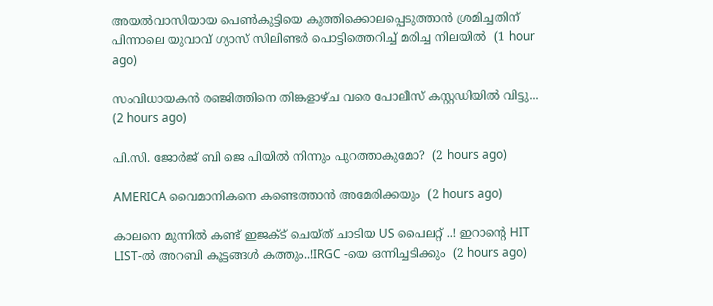അയൽവാസിയായ പെൺകുട്ടിയെ കുത്തിക്കൊലപ്പെടുത്താൻ ശ്രമിച്ചതിന് പിന്നാലെ യുവാവ് ഗ്യാസ് സിലിണ്ടർ പൊട്ടിത്തെറിച്ച് മരിച്ച നിലയിൽ  (1 hour ago)

സംവിധായകൻ രഞ്ജിത്തിനെ തിങ്കളാഴ്ച വരെ പോലീസ് കസ്റ്റഡിയിൽ വിട്ടു...  (2 hours ago)

പി.സി. ജോർജ് ബി ജെ പിയിൽ നിന്നും പുറത്താകുമോ?  (2 hours ago)

AMERICA വൈമാനികനെ കണ്ടെത്താന്‍ അമേരിക്കയും  (2 hours ago)

കാലനെ മുന്നിൽ കണ്ട് ഇജക്‌ട് ചെയ്ത് ചാടിയ US പൈലറ്റ് ..! ഇറാന്റെ HIT LIST-ൽ അറബി കൂട്ടങ്ങൾ കത്തും..!IRGC -യെ ഒന്നിച്ചടിക്കും  (2 hours ago)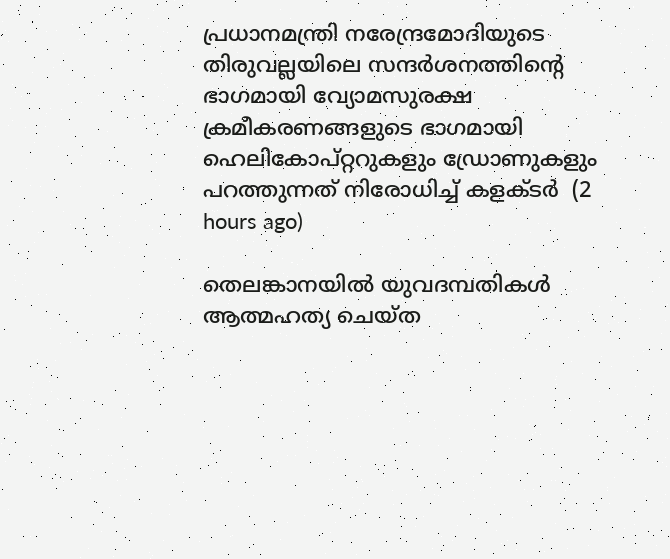പ്രധാനമന്ത്രി നരേന്ദ്രമോദിയുടെ തിരുവല്ലയിലെ സന്ദർശനത്തിന്റെ ഭാഗമായി വ്യോമസുരക്ഷ ക്രമീകരണങ്ങളുടെ ഭാഗമായി ഹെലികോപ്റ്ററുകളും ഡ്രോണുകളും പറത്തുന്നത് നിരോധിച്ച് കളക്ടർ  (2 hours ago)

തെലങ്കാനയിൽ യുവദമ്പതികൾ ആത്മഹത്യ ചെയ്ത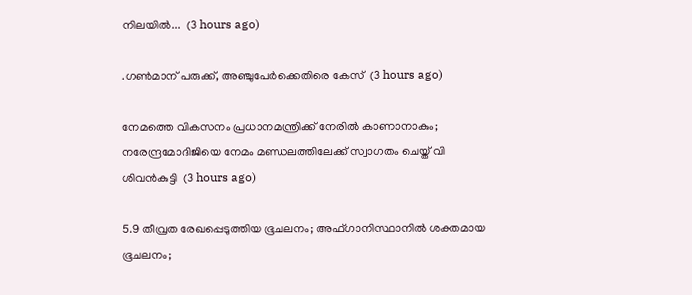നിലയിൽ...  (3 hours ago)

.ഗൺമാന് പരുക്ക്, അഞ്ചുപേർക്കെതിരെ കേസ്  (3 hours ago)

നേമത്തെ വികസനം പ്രധാനമന്ത്രിക്ക് നേരിൽ കാണാനാകും; നരേന്ദ്രമോദിജിയെ നേമം മണ്ഡലത്തിലേക്ക് സ്വാഗതം ചെയ്ത് വി ശിവൻകുട്ടി  (3 hours ago)

5.9 തീവ്രത രേഖപ്പെടുത്തിയ ഭൂചലനം; അഫ്ഗാനിസ്ഥാനിൽ ശക്തമായ ഭൂചലനം;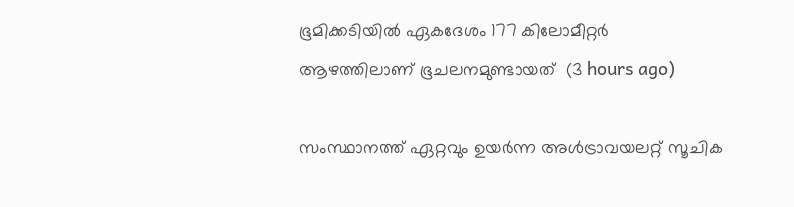ഭൂമിക്കടിയിൽ ഏകദേശം 177 കിലോമീറ്റർ ആഴത്തിലാണ് ഭൂചലനമുണ്ടായത്  (3 hours ago)

സംസ്ഥാനത്ത് ഏറ്റവും ഉയർന്ന അൾട്രാവയലറ്റ് സൂചിക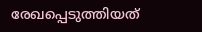രേഖപ്പെടുത്തിയത്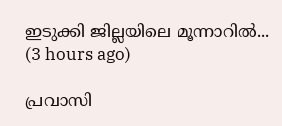ഇടുക്കി ജില്ലയിലെ മൂന്നാറിൽ...  (3 hours ago)

പ്രവാസി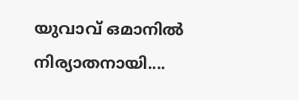യുവാവ് ഒമാനിൽ നിര്യാതനായി....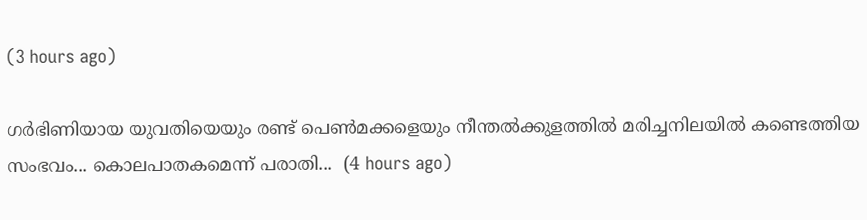(3 hours ago)

ഗർഭിണിയായ യുവതിയെയും രണ്ട് പെൺമക്കളെയും നീന്തൽക്കുളത്തിൽ മരിച്ചനിലയിൽ കണ്ടെത്തിയ സംഭവം... കൊലപാതകമെന്ന് പരാതി...  (4 hours ago)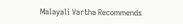Malayali Vartha Recommends